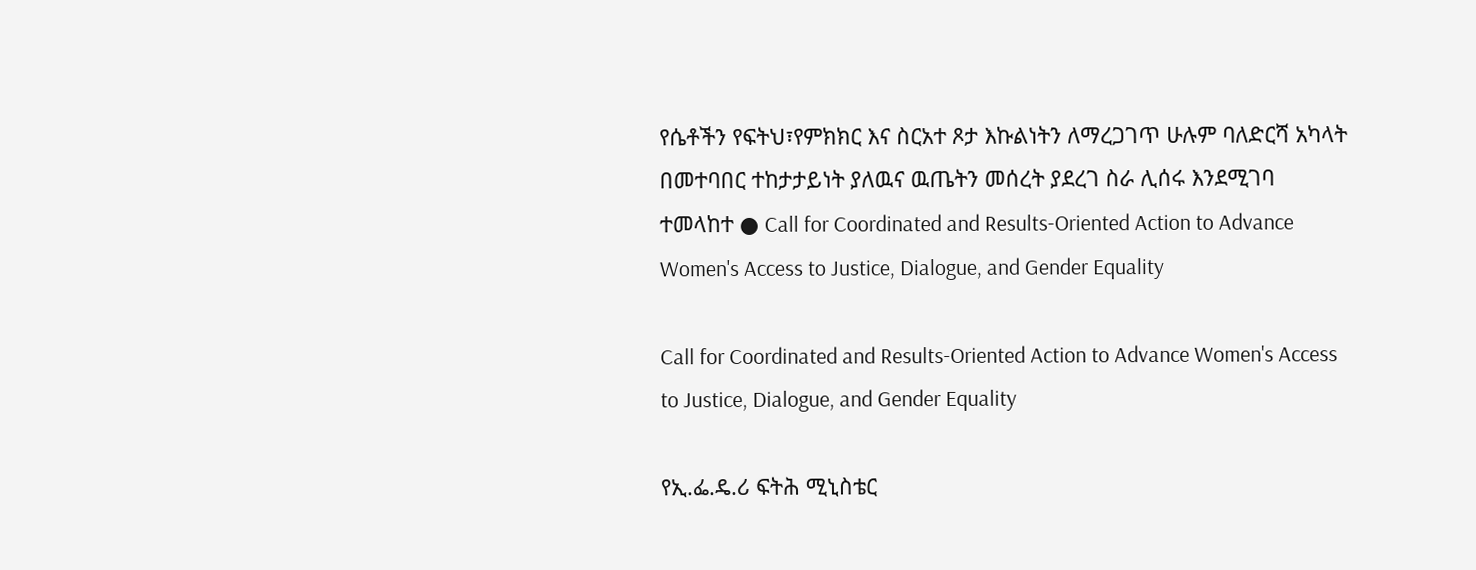የሴቶችን የፍትህ፣የምክክር እና ስርአተ ጾታ እኩልነትን ለማረጋገጥ ሁሉም ባለድርሻ አካላት በመተባበር ተከታታይነት ያለዉና ዉጤትን መሰረት ያደረገ ስራ ሊሰሩ እንደሚገባ ተመላከተ ● Call for Coordinated and Results-Oriented Action to Advance Women's Access to Justice, Dialogue, and Gender Equality

Call for Coordinated and Results-Oriented Action to Advance Women's Access to Justice, Dialogue, and Gender Equality

የኢ.ፌ.ዴ.ሪ ፍትሕ ሚኒስቴር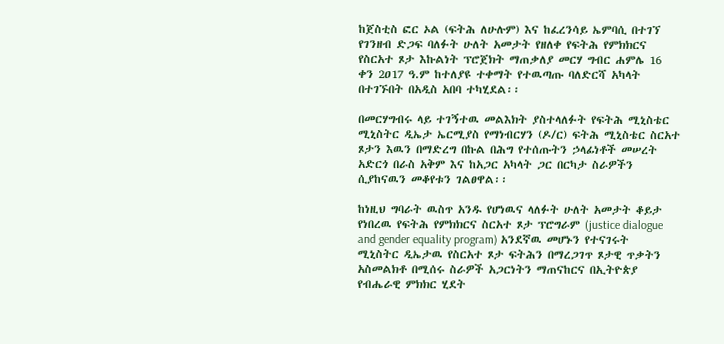ከጀስቲስ ፎር ኦል (ፍትሕ ለሁሉም) እና ከፈረንሳይ ኤምባሲ በተገኘ የገንዘብ ድጋፍ ባለፉት ሁለት አመታት የዘለቀ የፍትሕ የምክክርና የስርአተ ጾታ እኩልነት ፕሮጀክት ማጠቃለያ መርሃ ግብር ሐምሌ 16 ቀን 2ዐ17 ዓ.ም ከተለያዩ ተቀማት የተዉጣጡ ባለድርሻ አካላት በተገኙበት በአዲስ አበባ ተካሂደል፡፡

በመርሃግብሩ ላይ ተገኝተዉ መልእክት ያስተላለፉት የፍትሕ ሚኒስቴር ሚኒስትር ዲኤታ ኤርሚያስ የማነብርሃን (ዶ/ር) ፍትሕ ሚኒስቴር ስርአተ ጾታን እዉን በማድረግ በኩል በሕግ የተሰጡትን ኃላፊነቶች መሠረት አድርጎ በራስ አቅም እና ከአጋር አካላት ጋር በርካታ ስራዎችን ሲያከናዉን መቆየቱን ገልፀዋል፡፡

ከነዚህ ግባራት ዉስጥ አንዱ የሆነዉና ላለፉት ሁለት አመታት ቆይታ የነበረዉ የፍትሕ የምክክርና ስርአተ ጾታ ፕሮግራም (justice dialogue and gender equality program) አንደኛዉ መሆኑን የተናገሩት ሚኒስትር ዲኤታዉ የስርአተ ጾታ ፍትሕን በማረጋገጥ ጾታዊ ጥቃትን አስመልክቶ በሚሰሩ ስራዎች አጋርነትን ማጠናከርና በኢትዮጵያ የብሔራዊ ምክክር ሂደት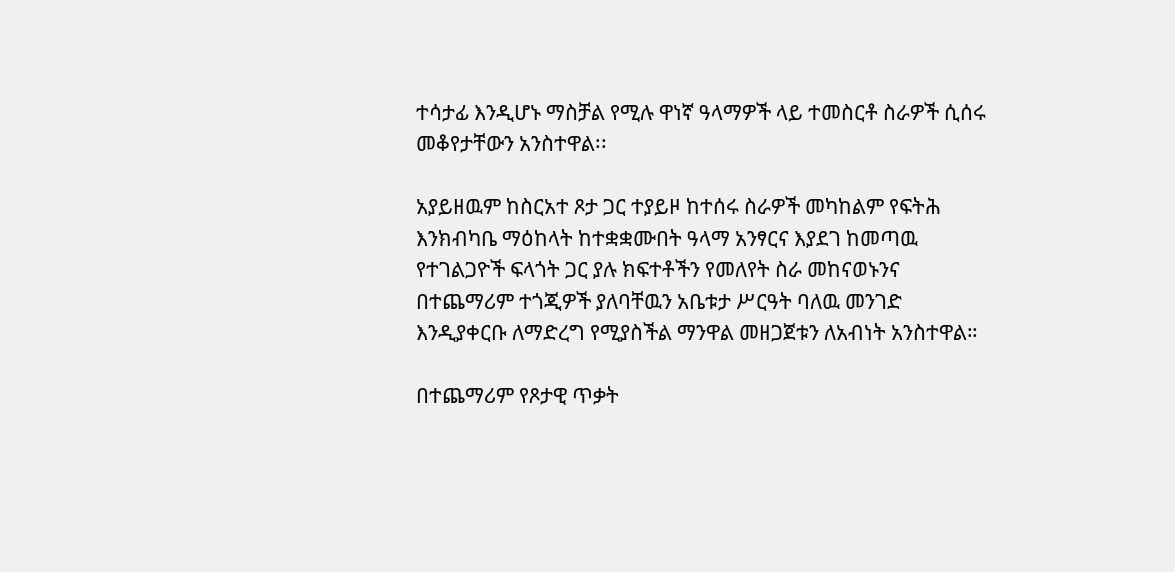ተሳታፊ እንዲሆኑ ማስቻል የሚሉ ዋነኛ ዓላማዎች ላይ ተመስርቶ ስራዎች ሲሰሩ መቆየታቸውን አንስተዋል፡፡

አያይዘዉም ከስርአተ ጾታ ጋር ተያይዞ ከተሰሩ ስራዎች መካከልም የፍትሕ እንክብካቤ ማዕከላት ከተቋቋሙበት ዓላማ አንፃርና እያደገ ከመጣዉ የተገልጋዮች ፍላጎት ጋር ያሉ ክፍተቶችን የመለየት ስራ መከናወኑንና በተጨማሪም ተጎጂዎች ያለባቸዉን አቤቱታ ሥርዓት ባለዉ መንገድ እንዲያቀርቡ ለማድረግ የሚያስችል ማንዋል መዘጋጀቱን ለአብነት አንስተዋል።

በተጨማሪም የጾታዊ ጥቃት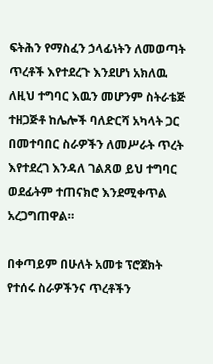ፍትሕን የማስፈን ኃላፊነትን ለመወጣት ጥረቶች እየተደረጉ እንደሆነ አክለዉ ለዚህ ተግባር እዉን መሆንም ስትራቴጅ ተዘጋጅቶ ከሌሎች ባለድርሻ አካላት ጋር በመተባበር ስራዎችን ለመሥራት ጥረት እየተደረገ እንዳለ ገልጸወ ይህ ተግባር ወደፊትም ተጠናክሮ እንደሚቀጥል አረጋግጠዋል።

በቀጣይም በሁለት አመቱ ፕሮጀክት የተሰሩ ስራዎችንና ጥረቶችን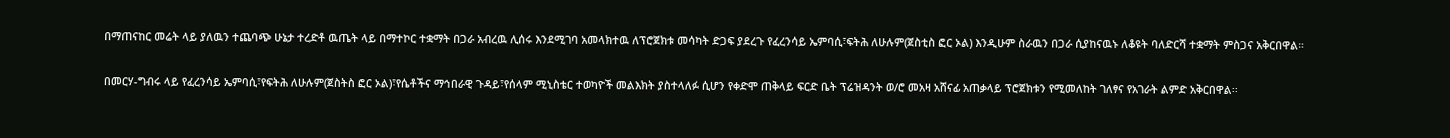በማጠናከር መሬት ላይ ያለዉን ተጨባጭ ሁኔታ ተረድቶ ዉጤት ላይ በማተኮር ተቋማት በጋራ አብረዉ ሊሰሩ እንደሚገባ አመላክተዉ ለፕሮጀክቱ መሳካት ድጋፍ ያደረጉ የፈረንሳይ ኤምባሲ፣ፍትሕ ለሁሉም(ጀስቲስ ፎር ኦል) እንዲሁም ስራዉን በጋራ ሲያከናዉኑ ለቆዩት ባለድርሻ ተቋማት ምስጋና አቅርበዋል።

በመርሃ-ግብሩ ላይ የፈረንሳይ ኤምባሲ፣የፍትሕ ለሁሉም(ጀስትስ ፎር ኦል)፣የሴቶችና ማኅበራዊ ጉዳይ፣የሰላም ሚኒስቴር ተወካዮች መልእክት ያስተላለፉ ሲሆን የቀድሞ ጠቅላይ ፍርድ ቤት ፕሬዝዳንት ወ/ሮ መአዛ አሸናፊ አጠቃላይ ፕሮጀክቱን የሚመለከት ገለፃና የአገራት ልምድ አቅርበዋል፡፡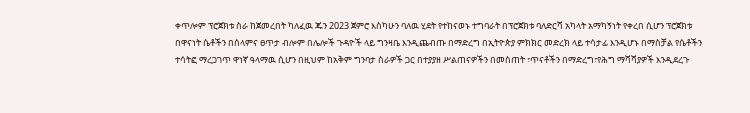ቀጥሎም ፕሮጀክቱ ስራ ከጀመረበት ካለፈዉ ጁን 2023 ጀምሮ እስካሁን ባለዉ ሂደት የተከናወኑ ተግባራት በፕሮጀክቱ ባለድርሻ አካላት አማካኝነት የቀረበ ሲሆን ፕሮጀክቱ በዋናነት ሴቶችን በሰላምና ፀጥታ ብሎም በሌሎች ጉዳዮች ላይ ግንዛቤ እንዲጨብጡ በማድረግ በኢትዮጵያ ምክክር መድረክ ላይ ተሳታፊ እንዲሆኑ በማስቻል የሴቶችን ተሳትፎ ማረጋገጥ ዋነኛ ዓላማዉ ሲሆን በዚህም ከአቅም ግንባታ ስራዎች ጋር በተያያዘ ሥልጠናዎችን በመስጠት ፣ጥናቶችን በማድረግ፣የሕግ ማሻሻያዎች እንዲደረጉ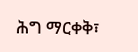ሕግ ማርቀቅ፣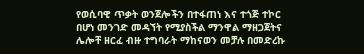የወሲባዊ ጥቃት ወንጀሎችን በተፋጠነ እና ተጎጅ ተኮር በሆነ መንገድ መዳኘት የሚያስችል ማንዋል ማዘጋጀትና ሌሎቸ ዘርፈ ብዙ ተግባራት ማከናወን መቻሉ በመድረኩ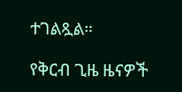ተገልጿል።

የቅርብ ጊዜ ዜናዎች